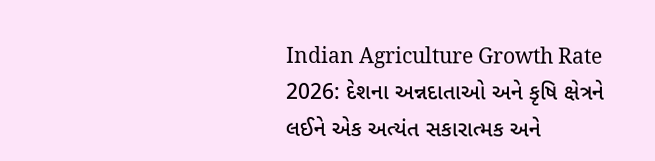Indian Agriculture Growth Rate 2026: દેશના અન્નદાતાઓ અને કૃષિ ક્ષેત્રને લઈને એક અત્યંત સકારાત્મક અને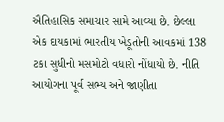ઐતિહાસિક સમાચાર સામે આવ્યા છે. છેલ્લા એક દાયકામાં ભારતીય ખેડૂતોની આવકમાં 138 ટકા સુધીનો મસમોટો વધારો નોંધાયો છે. નીતિ આયોગના પૂર્વ સભ્ય અને જાણીતા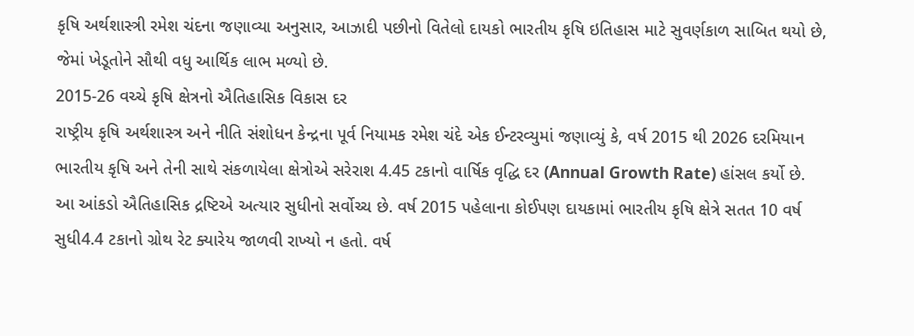કૃષિ અર્થશાસ્ત્રી રમેશ ચંદના જણાવ્યા અનુસાર, આઝાદી પછીનો વિતેલો દાયકો ભારતીય કૃષિ ઇતિહાસ માટે સુવર્ણકાળ સાબિત થયો છે, જેમાં ખેડૂતોને સૌથી વધુ આર્થિક લાભ મળ્યો છે.
2015-26 વચ્ચે કૃષિ ક્ષેત્રનો ઐતિહાસિક વિકાસ દર
રાષ્ટ્રીય કૃષિ અર્થશાસ્ત્ર અને નીતિ સંશોધન કેન્દ્રના પૂર્વ નિયામક રમેશ ચંદે એક ઈન્ટરવ્યુમાં જણાવ્યું કે, વર્ષ 2015 થી 2026 દરમિયાન ભારતીય કૃષિ અને તેની સાથે સંકળાયેલા ક્ષેત્રોએ સરેરાશ 4.45 ટકાનો વાર્ષિક વૃદ્ધિ દર (Annual Growth Rate) હાંસલ કર્યો છે.
આ આંકડો ઐતિહાસિક દ્રષ્ટિએ અત્યાર સુધીનો સર્વોચ્ચ છે. વર્ષ 2015 પહેલાના કોઈપણ દાયકામાં ભારતીય કૃષિ ક્ષેત્રે સતત 10 વર્ષ સુધી4.4 ટકાનો ગ્રોથ રેટ ક્યારેય જાળવી રાખ્યો ન હતો. વર્ષ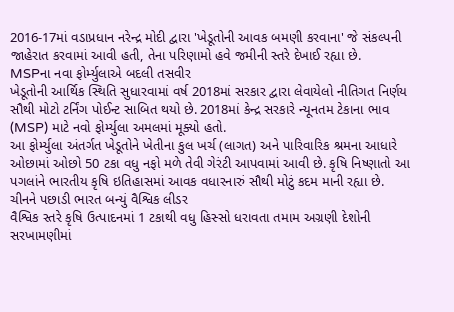2016-17માં વડાપ્રધાન નરેન્દ્ર મોદી દ્વારા 'ખેડૂતોની આવક બમણી કરવાના' જે સંકલ્પની જાહેરાત કરવામાં આવી હતી, તેના પરિણામો હવે જમીની સ્તરે દેખાઈ રહ્યા છે.
MSPના નવા ફોર્મ્યુલાએ બદલી તસવીર
ખેડૂતોની આર્થિક સ્થિતિ સુધારવામાં વર્ષ 2018માં સરકાર દ્વારા લેવાયેલો નીતિગત નિર્ણય સૌથી મોટો ટર્નિંગ પોઈન્ટ સાબિત થયો છે. 2018માં કેન્દ્ર સરકારે ન્યૂનતમ ટેકાના ભાવ (MSP) માટે નવો ફોર્મ્યુલા અમલમાં મૂક્યો હતો.
આ ફોર્મ્યુલા અંતર્ગત ખેડૂતોને ખેતીના કુલ ખર્ચ (લાગત) અને પારિવારિક શ્રમના આધારે ઓછામાં ઓછો 50 ટકા વધુ નફો મળે તેવી ગેરંટી આપવામાં આવી છે. કૃષિ નિષ્ણાતો આ પગલાંને ભારતીય કૃષિ ઇતિહાસમાં આવક વધારનારું સૌથી મોટું કદમ માની રહ્યા છે.
ચીનને પછાડી ભારત બન્યું વૈશ્વિક લીડર
વૈશ્વિક સ્તરે કૃષિ ઉત્પાદનમાં 1 ટકાથી વધુ હિસ્સો ધરાવતા તમામ અગ્રણી દેશોની સરખામણીમાં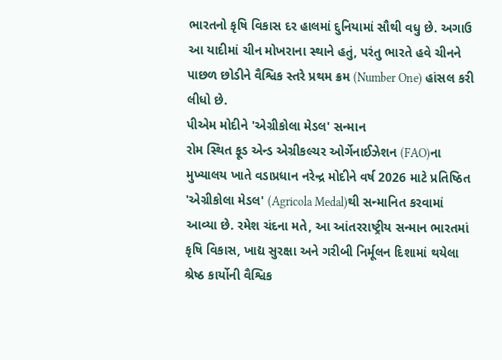ભારતનો કૃષિ વિકાસ દર હાલમાં દુનિયામાં સૌથી વધુ છે. અગાઉ આ યાદીમાં ચીન મોખરાના સ્થાને હતું, પરંતુ ભારતે હવે ચીનને પાછળ છોડીને વૈશ્વિક સ્તરે પ્રથમ ક્રમ (Number One) હાંસલ કરી લીધો છે.
પીએમ મોદીને 'એગ્રીકોલા મેડલ' સન્માન
રોમ સ્થિત ફૂડ એન્ડ એગ્રીકલ્ચર ઓર્ગેનાઈઝેશન (FAO)ના મુખ્યાલય ખાતે વડાપ્રધાન નરેન્દ્ર મોદીને વર્ષ 2026 માટે પ્રતિષ્ઠિત 'એગ્રીકોલા મેડલ' (Agricola Medal)થી સન્માનિત કરવામાં આવ્યા છે. રમેશ ચંદના મતે, આ આંતરરાષ્ટ્રીય સન્માન ભારતમાં કૃષિ વિકાસ, ખાદ્ય સુરક્ષા અને ગરીબી નિર્મૂલન દિશામાં થયેલા શ્રેષ્ઠ કાર્યોની વૈશ્વિક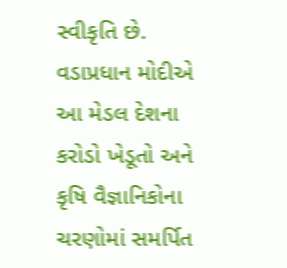સ્વીકૃતિ છે. વડાપ્રધાન મોદીએ આ મેડલ દેશના કરોડો ખેડૂતો અને કૃષિ વૈજ્ઞાનિકોના ચરણોમાં સમર્પિત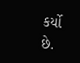કર્યો છે.